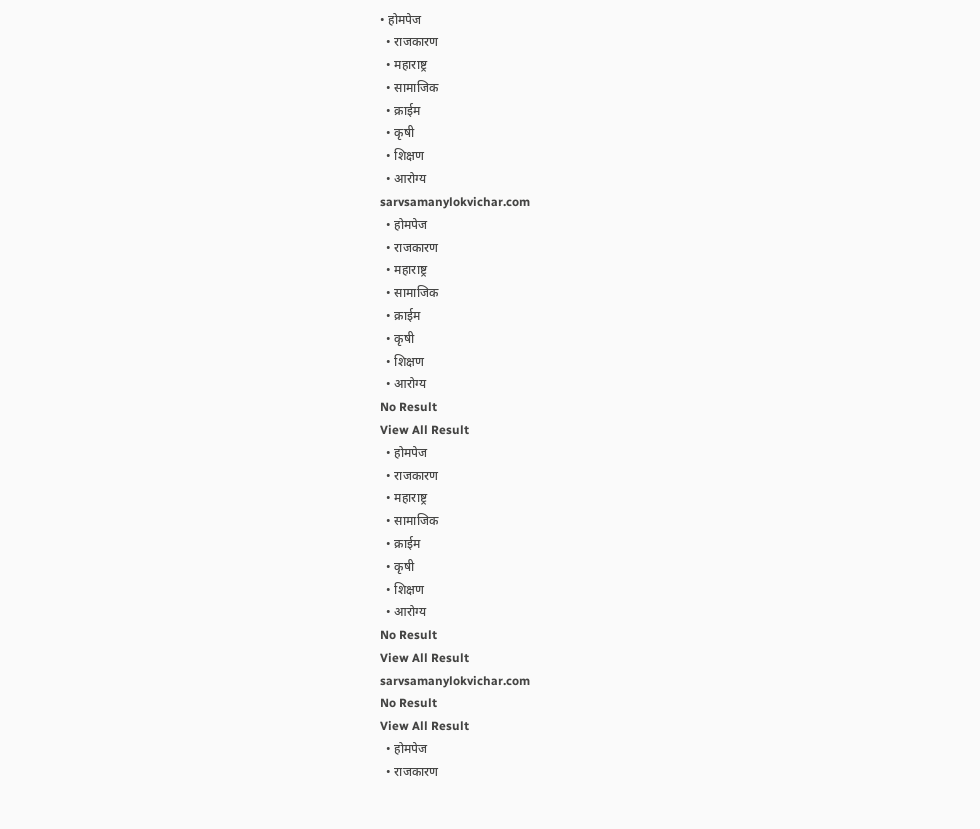• होमपेज
  • राजकारण
  • महाराष्ट्र
  • सामाजिक
  • क्राईम
  • कृषी
  • शिक्षण
  • आरोग्य
sarvsamanylokvichar.com
  • होमपेज
  • राजकारण
  • महाराष्ट्र
  • सामाजिक
  • क्राईम
  • कृषी
  • शिक्षण
  • आरोग्य
No Result
View All Result
  • होमपेज
  • राजकारण
  • महाराष्ट्र
  • सामाजिक
  • क्राईम
  • कृषी
  • शिक्षण
  • आरोग्य
No Result
View All Result
sarvsamanylokvichar.com
No Result
View All Result
  • होमपेज
  • राजकारण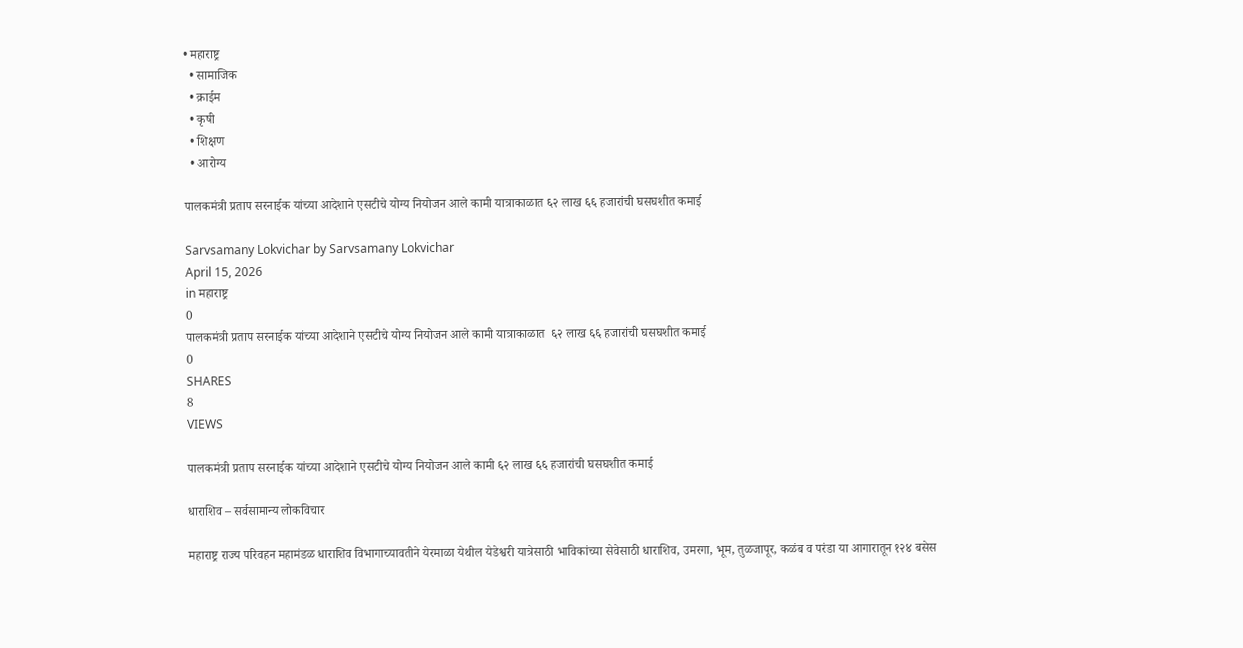• महाराष्ट्र
  • सामाजिक
  • क्राईम
  • कृषी
  • शिक्षण
  • आरोग्य

पालकमंत्री प्रताप सरनाईक यांच्या आदेशाने एसटीचे योग्य नियोजन आले कामी यात्राकाळात ६२ लाख ६६ हजारांची घसघशीत कमाई

Sarvsamany Lokvichar by Sarvsamany Lokvichar
April 15, 2026
in महाराष्ट्र
0
पालकमंत्री प्रताप सरनाईक यांच्या आदेशाने एसटीचे योग्य नियोजन आले कामी यात्राकाळात  ६२ लाख ६६ हजारांची घसघशीत कमाई
0
SHARES
8
VIEWS

पालकमंत्री प्रताप सरनाईक यांच्या आदेशाने एसटीचे योग्य नियोजन आले कामी ६२ लाख ६६ हजारांची घसघशीत कमाई

धाराशिव – सर्वसामान्य लोकविचार

महाराष्ट्र राज्य परिवहन महामंडळ धाराशिव विभागाच्यावतीने येरमाळा येथील येडेश्वरी यात्रेसाठी भाविकांच्या सेवेसाठी धाराशिव, उमरगा, भूम, तुळजापूर, कळंब व परंडा या आगारातून १२४ बसेस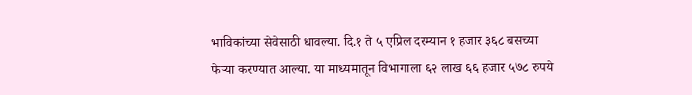भाविकांच्या सेवेसाठी धावल्या. दि.१ ते ५ एप्रिल दरम्यान १ हजार ३६८ बसच्या फेऱ्या करण्यात आल्या. या माध्यमातून विभागाला ६२ लाख ६६ हजार ५७८ रुपये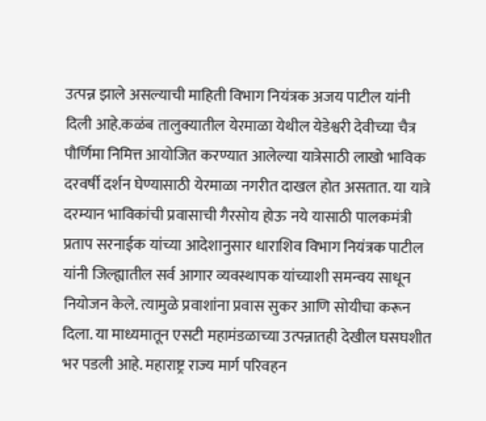उत्पन्न झाले असल्याची माहिती विभाग नियंत्रक अजय पाटील यांनी दिली आहे.कळंब तालुक्यातील येरमाळा येथील येडेश्वरी देवीच्या चैत्र पौर्णिमा निमित्त आयोजित करण्यात आलेल्या यात्रेसाठी लाखो भाविक दरवर्षी दर्शन घेण्यासाठी येरमाळा नगरीत दाखल होत असतात. या यात्रे दरम्यान भाविकांची प्रवासाची गैरसोय होऊ नये यासाठी पालकमंत्री प्रताप सरनाईक यांच्या आदेशानुसार धाराशिव विभाग नियंत्रक पाटील यांनी जिल्ह्यातील सर्व आगार व्यवस्थापक यांच्याशी समन्वय साधून नियोजन केले. त्यामुळे प्रवाशांना प्रवास सुकर आणि सोयीचा करून दिला. या माध्यमातून एसटी महामंडळाच्या उत्पन्नातही देखील घसघशीत भर पडली आहे. महाराष्ट्र राज्य मार्ग परिवहन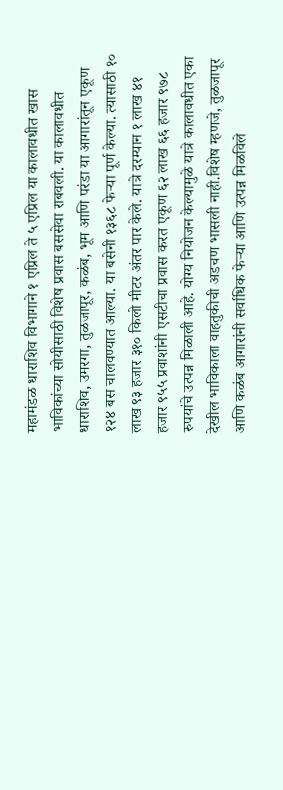महामंडळ धाराशिव विभागाने १ एप्रिल ते ५ एप्रिल या कालावधीत खास भाविकांच्या सोयीसाठी विशेष प्रवास बससेवा राबवली. या कालावधीत धाराशिव, उमरगा, तुळजापूर, कळंब, भूम आणि परंडा या आगारांतून एकूण १२४ बस चालवण्यात आल्या. या बसेनी १३६८ फेऱ्या पूर्ण केल्या. त्यासाठी १० लाख ९३ हजार ३१० किलो मीटर अंतर पार केले. यात्रे दरम्यान १ लाख ४१ हजार ९५५ प्रवाशांनी एसटीचा प्रवास करत एकूण ६२ लाख ६६ हजार ९७८ रुपयांचे उत्पन्न मिळाली आहे. योग्य नियोजन केल्यामुळे यात्रे कालावधीत एका देखील भाविकाला वाहतुकीची अडचण भासली नाही.विशेष म्हणजे, तुळजापूर आणि कळंब आगारांनी सर्वाधिक फेऱ्या आणि उत्पन्न मिळविले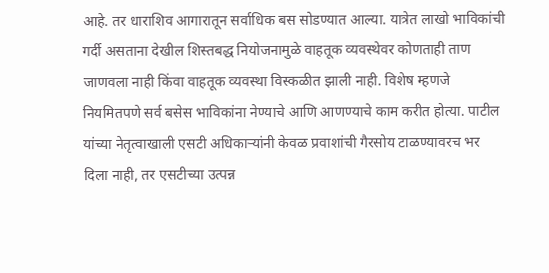आहे. तर धाराशिव आगारातून सर्वाधिक बस सोडण्यात आल्या. यात्रेत लाखो भाविकांची गर्दी असताना देखील शिस्तबद्ध नियोजनामुळे वाहतूक व्यवस्थेवर कोणताही ताण जाणवला नाही किंवा वाहतूक व्यवस्था विस्कळीत झाली नाही. विशेष म्हणजे नियमितपणे सर्व बसेस भाविकांना नेण्याचे आणि आणण्याचे काम करीत होत्या. पाटील यांच्या नेतृत्वाखाली एसटी अधिकाऱ्यांनी केवळ प्रवाशांची गैरसोय टाळण्यावरच भर दिला नाही, तर एसटीच्या उत्पन्न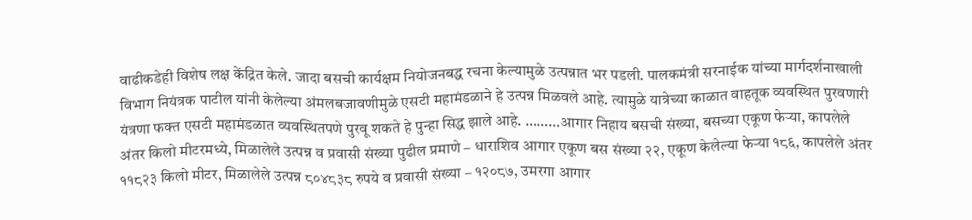वाढीकडेही विशेष लक्ष केंद्रित केले. जादा बसची कार्यक्षम नियोजनबद्ध रचना केल्यामुळे उत्पन्नात भर पडली. पालकमंत्री सरनाईक यांच्या मार्गदर्शनाखाली विभाग नियंत्रक पाटील यांनी केलेल्या अंमलबजावणीमुळे एसटी महामंडळाने हे उत्पन्न मिळवले आहे. त्यामुळे यात्रेच्या काळात वाहतूक व्यवस्थित पुरवणारी यंत्रणा फक्त एसटी महामंडळात व्यवस्थितपणे पुरवू शकते हे पुन्हा सिद्ध झाले आहे. ………आगार निहाय बसची संख्या, बसच्या एकूण फेऱ्या, कापलेले अंतर किलो मीटरमध्ये, मिळालेले उत्पन्न व प्रवासी संख्या पुढील प्रमाणे – धाराशिव आगार एकूण बस संख्या २२, एकूण केलेल्या फेऱ्या १८६, कापलेले अंतर ११८२३ किलो मीटर, मिळालेले उत्पन्न ८०४८३८ रुपये व प्रवासी संख्या – १२०८७, उमरगा आगार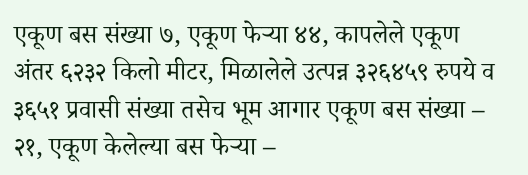एकूण बस संख्या ७, एकूण फेऱ्या ४४, कापलेले एकूण अंतर ६२३२ किलो मीटर, मिळालेले उत्पन्न ३२६४५९ रुपये व ३६५१ प्रवासी संख्या तसेच भूम आगार एकूण बस संख्या – २१, एकूण केलेल्या बस फेऱ्या –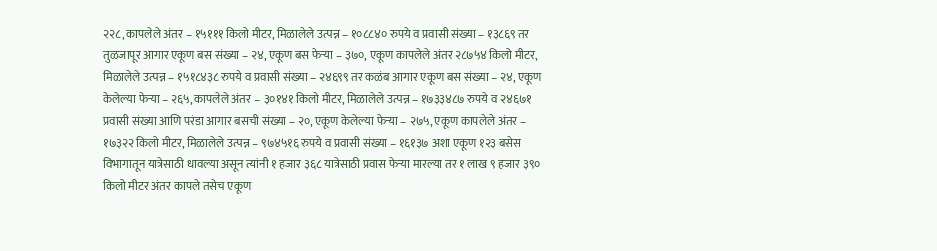२२८, कापलेले अंतर – १५१११ किलो मीटर, मिळालेले उत्पन्न – १०८८४० रुपये व प्रवासी संख्या – १३८६९ तर तुळजापूर आगार एकूण बस संख्या – २४, एकूण बस फेऱ्या – ३७०, एकूण कापलेले अंतर २८७५४ किलो मीटर, मिळालेले उत्पन्न – १५१८४३८ रुपये व प्रवासी संख्या – २४६९९ तर कळंब आगार एकूण बस संख्या – २४, एकूण केलेल्या फेऱ्या – २६५, कापलेले अंतर – ३०१४१ किलो मीटर, मिळालेले उत्पन्न – १७३३४८७ रुपये व २४६७१ प्रवासी संख्या आणि परंडा आगार बसची संख्या – २०, एकूण केलेल्या फेऱ्या – २७५, एकूण कापलेले अंतर – १७३२२ किलो मीटर, मिळालेले उत्पन्न – ९७४५१६ रुपये व प्रवासी संख्या – १६१३७ अशा एकूण १२३ बसेस विभागातून यात्रेसाठी धावल्या असून त्यांनी १ हजार ३६८ यात्रेसाठी प्रवास फेऱ्या मारल्या तर १ लाख ९ हजार ३९० किलो मीटर अंतर कापले तसेच एकूण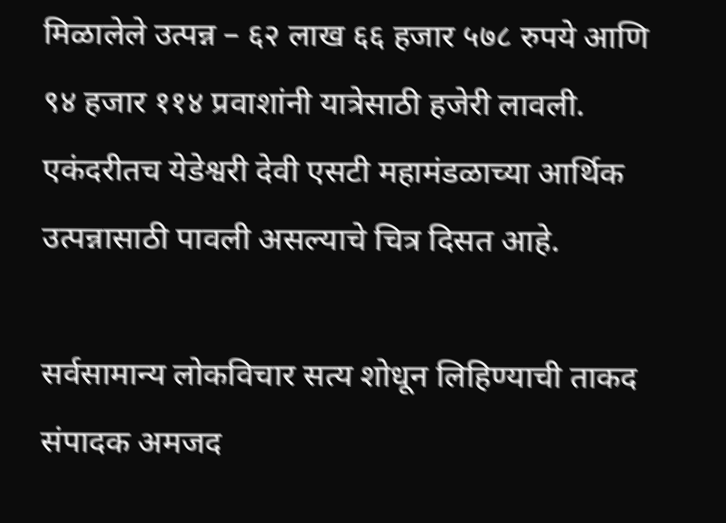मिळालेले उत्पन्न – ६२ लाख ६६ हजार ५७८ रुपये आणि ९४ हजार ११४ प्रवाशांनी यात्रेसाठी हजेरी लावली. एकंदरीतच येडेश्वरी देवी एसटी महामंडळाच्या आर्थिक उत्पन्नासाठी पावली असल्याचे चित्र दिसत आहे.

सर्वसामान्य लोकविचार सत्य शोधून लिहिण्याची ताकद संपादक अमजद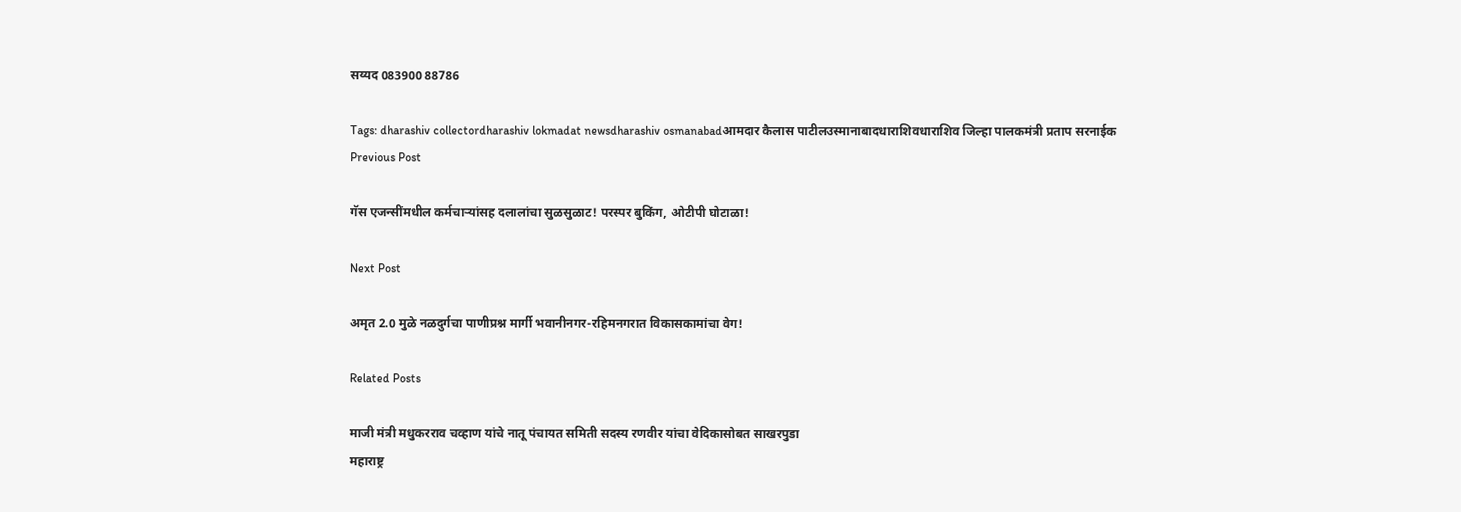सय्यद 083900 88786

Tags: dharashiv collectordharashiv lokmadat newsdharashiv osmanabadआमदार कैलास पाटीलउस्मानाबादधाराशिवधाराशिव जिल्हा पालकमंत्री प्रताप सरनाईक
Previous Post

गॅस एजन्सींमधील कर्मचाऱ्यांसह दलालांचा सुळसुळाट! परस्पर बुकिंग, ओटीपी घोटाळा!

Next Post

अमृत 2.0 मुळे नळदुर्गचा पाणीप्रश्न मार्गी भवानीनगर-रहिमनगरात विकासकामांचा वेग!

Related Posts

माजी मंत्री मधुकरराव चव्हाण यांचे नातू पंचायत समिती सदस्य रणवीर यांचा वेदिकासोबत साखरपुडा
महाराष्ट्र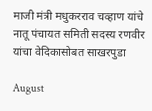माजी मंत्री मधुकरराव चव्हाण यांचे नातू पंचायत समिती सदस्य रणवीर यांचा वेदिकासोबत साखरपुडा

August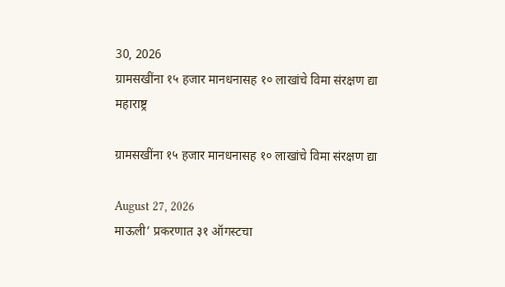30, 2026
ग्रामसखींना १५ हजार मानधनासह १० लाखांचे विमा संरक्षण द्या
महाराष्ट्र

ग्रामसखींना १५ हजार मानधनासह १० लाखांचे विमा संरक्षण द्या

August 27, 2026
माऊली’ प्रकरणात ३१ ऑगस्टचा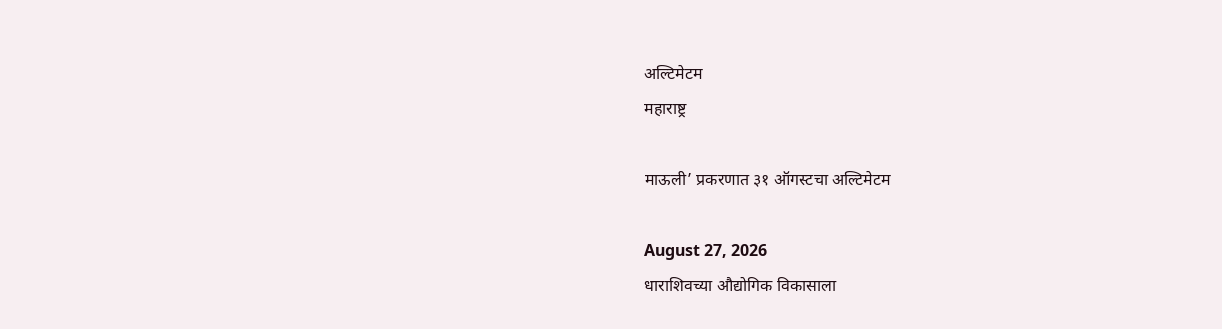अल्टिमेटम
महाराष्ट्र

माऊली’ प्रकरणात ३१ ऑगस्टचा अल्टिमेटम

August 27, 2026
धाराशिवच्या औद्योगिक विकासाला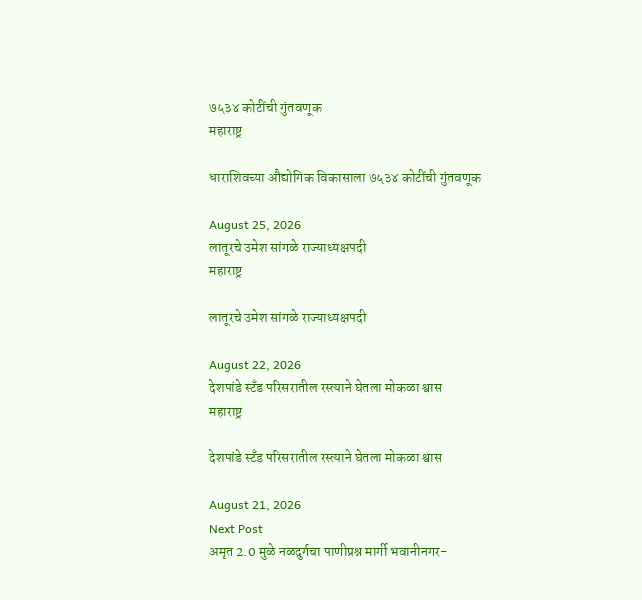७५३४ कोटींची गुंतवणूक
महाराष्ट्र

धाराशिवच्या औद्योगिक विकासाला ७५३४ कोटींची गुंतवणूक

August 25, 2026
लातूरचे उमेश सांगळे राज्याध्यक्षपदी
महाराष्ट्र

लातूरचे उमेश सांगळे राज्याध्यक्षपदी

August 22, 2026
देशपांडे स्टँड परिसरातील रस्त्याने घेतला मोकळा श्वास
महाराष्ट्र

देशपांडे स्टँड परिसरातील रस्त्याने घेतला मोकळा श्वास

August 21, 2026
Next Post
अमृत 2.0 मुळे नळदुर्गचा पाणीप्रश्न मार्गी भवानीनगर-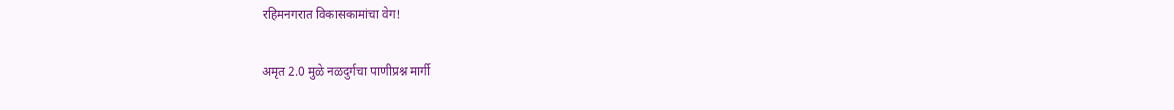रहिमनगरात विकासकामांचा वेग!

अमृत 2.0 मुळे नळदुर्गचा पाणीप्रश्न मार्गी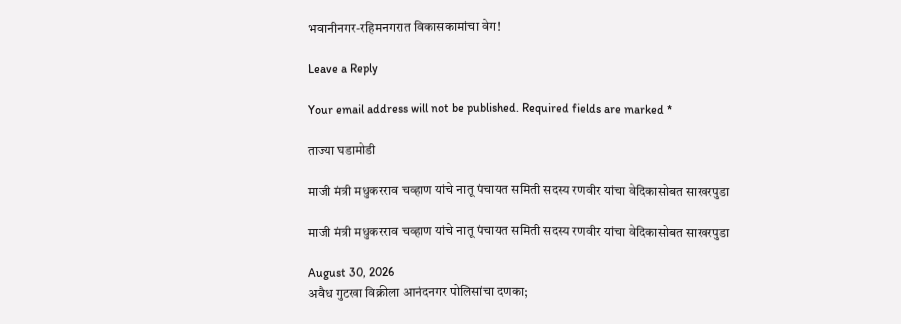भवानीनगर-रहिमनगरात विकासकामांचा वेग!

Leave a Reply

Your email address will not be published. Required fields are marked *

ताज्या घडामोडी

माजी मंत्री मधुकरराव चव्हाण यांचे नातू पंचायत समिती सदस्य रणवीर यांचा वेदिकासोबत साखरपुडा

माजी मंत्री मधुकरराव चव्हाण यांचे नातू पंचायत समिती सदस्य रणवीर यांचा वेदिकासोबत साखरपुडा

August 30, 2026
अवैध गुटखा विक्रीला आनंदनगर पोलिसांचा दणका;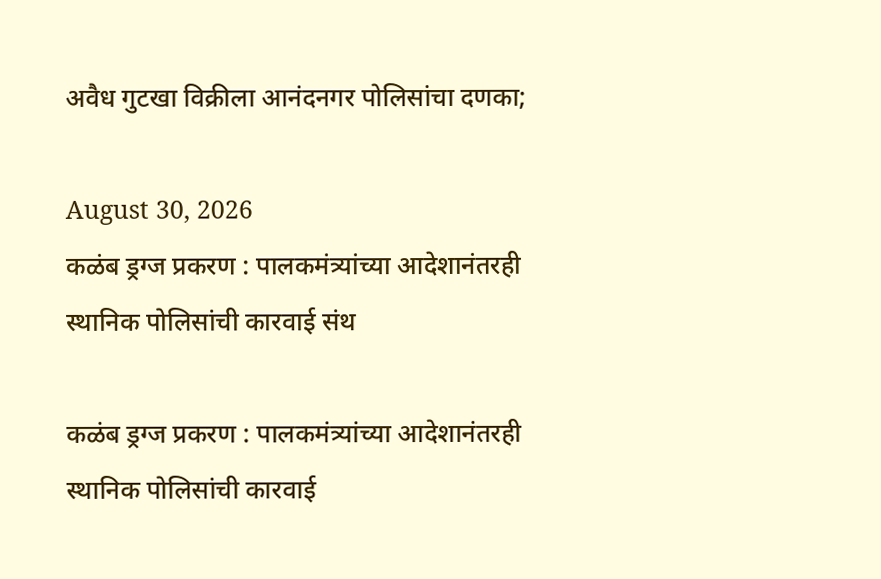अवैध गुटखा विक्रीला आनंदनगर पोलिसांचा दणका;

August 30, 2026
कळंब ड्रग्ज प्रकरण : पालकमंत्र्यांच्या आदेशानंतरही स्थानिक पोलिसांची कारवाई संथ

कळंब ड्रग्ज प्रकरण : पालकमंत्र्यांच्या आदेशानंतरही स्थानिक पोलिसांची कारवाई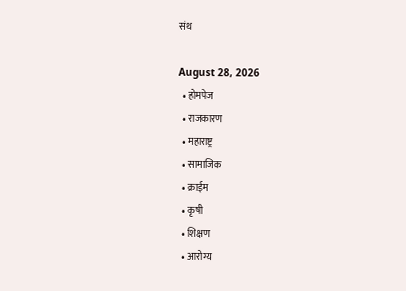संथ

August 28, 2026
  • होमपेज
  • राजकारण
  • महाराष्ट्र
  • सामाजिक
  • क्राईम
  • कृषी
  • शिक्षण
  • आरोग्य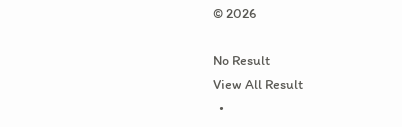© 2026

No Result
View All Result
  •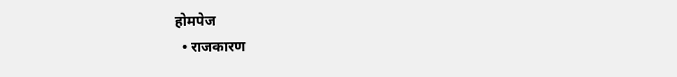होमपेज
  • राजकारण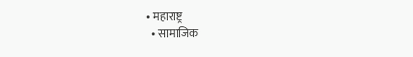• महाराष्ट्र
  • सामाजिक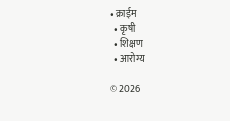• क्राईम
  • कृषी
  • शिक्षण
  • आरोग्य

© 2026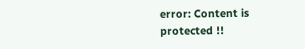error: Content is protected !!